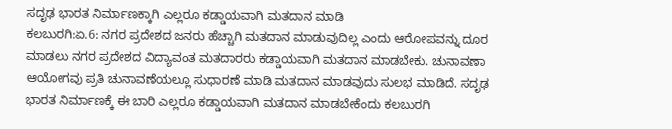ಸದೃಢ ಭಾರತ ನಿರ್ಮಾಣಕ್ಕಾಗಿ ಎಲ್ಲರೂ ಕಡ್ಡಾಯವಾಗಿ ಮತದಾನ ಮಾಡಿ
ಕಲಬುರಗಿ:ಏ.6: ನಗರ ಪ್ರದೇಶದ ಜನರು ಹೆಚ್ಚಾಗಿ ಮತದಾನ ಮಾಡುವುದಿಲ್ಲ ಎಂದು ಆರೋಪವನ್ನು ದೂರ ಮಾಡಲು ನಗರ ಪ್ರದೇಶದ ವಿದ್ಯಾವಂತ ಮತದಾರರು ಕಡ್ಡಾಯವಾಗಿ ಮತದಾನ ಮಾಡಬೇಕು. ಚುನಾವಣಾ ಆಯೋಗವು ಪ್ರತಿ ಚುನಾವಣೆಯಲ್ಲೂ ಸುಧಾರಣೆ ಮಾಡಿ ಮತದಾನ ಮಾಡವುದು ಸುಲಭ ಮಾಡಿದೆ. ಸದೃಢ ಭಾರತ ನಿರ್ಮಾಣಕ್ಕೆ ಈ ಬಾರಿ ಎಲ್ಲರೂ ಕಡ್ಡಾಯವಾಗಿ ಮತದಾನ ಮಾಡಬೇಕೆಂದು ಕಲಬುರಗಿ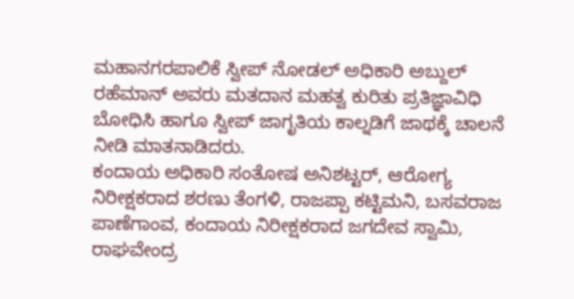ಮಹಾನಗರಪಾಲಿಕೆ ಸ್ವೀಪ್ ನೋಡಲ್ ಅಧಿಕಾರಿ ಅಬ್ದುಲ್ ರಹೆಮಾನ್ ಅವರು ಮತದಾನ ಮಹತ್ವ ಕುರಿತು ಪ್ರತಿಜ್ಞಾವಿಧಿ ಬೋಧಿಸಿ ಹಾಗೂ ಸ್ವೀಪ್ ಜಾಗೃತಿಯ ಕಾಲ್ನಡಿಗೆ ಜಾಥಕ್ಕೆ ಚಾಲನೆ ನೀಡಿ ಮಾತನಾಡಿದರು.
ಕಂದಾಯ ಅಧಿಕಾರಿ ಸಂತೋಷ ಅನಿಶಟ್ಟರ್, ಆರೋಗ್ಯ ನಿರೀಕ್ಷಕರಾದ ಶರಣು ತೆಂಗಳಿ, ರಾಜಪ್ಪಾ ಕಟ್ಟಿಮನಿ, ಬಸವರಾಜ ಪಾಣೆಗಾಂವ, ಕಂದಾಯ ನಿರೀಕ್ಷಕರಾದ ಜಗದೇವ ಸ್ವಾಮಿ, ರಾಘವೇಂದ್ರ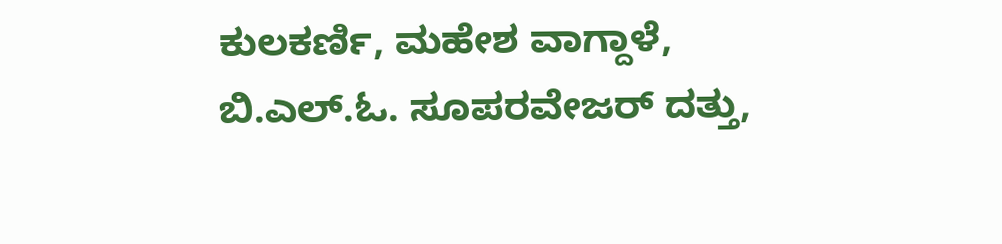ಕುಲಕರ್ಣಿ, ಮಹೇಶ ವಾಗ್ದಾಳೆ, ಬಿ.ಎಲ್.ಓ. ಸೂಪರವೇಜರ್ ದತ್ತು,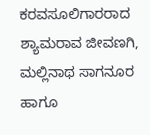ಕರವಸೂಲಿಗಾರರಾದ ಶ್ಯಾಮರಾವ ಜೀವಣಗಿ, ಮಲ್ಲಿನಾಥ ಸಾಗನೂರ ಹಾಗೂ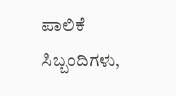ಪಾಲಿಕೆ ಸಿಬ್ಬಂದಿಗಳು,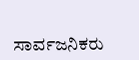ಸಾರ್ವಜನಿಕರು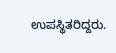ಉಪಸ್ಥಿತರಿದ್ದರು.